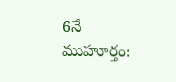6నే ముహూర్తం: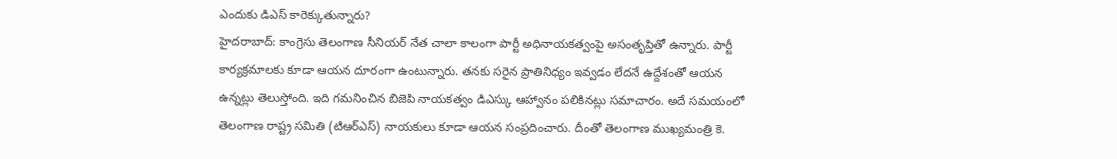ఎందుకు డిఎస్ కారెక్కుతున్నారు?
హైదరాబాద్: కాంగ్రెసు తెలంగాణ సీనియర్ నేత చాలా కాలంగా పార్టీ అధినాయకత్వంపై అసంతృప్తితో ఉన్నారు. పార్టీ కార్యక్రమాలకు కూడా ఆయన దూరంగా ఉంటున్నారు. తనకు సరైన ప్రాతినిధ్యం ఇవ్వడం లేదనే ఉద్దేశంతో ఆయన ఉన్నట్లు తెలుస్తోంది. ఇది గమనించిన బిజెపి నాయకత్వం డిఎస్కు ఆహ్వానం పలికినట్లు సమాచారం. అదే సమయంలో తెలంగాణ రాష్ట్ర సమితి (టిఆర్ఎస్) నాయకులు కూడా ఆయన సంప్రదించారు. దీంతో తెలంగాణ ముఖ్యమంత్రి కె.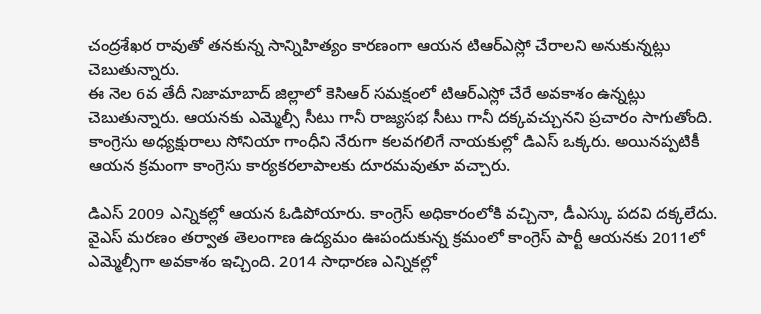చంద్రశేఖర రావుతో తనకున్న సాన్నిహిత్యం కారణంగా ఆయన టిఆర్ఎస్లో చేరాలని అనుకున్నట్లు చెబుతున్నారు.
ఈ నెల 6వ తేదీ నిజామాబాద్ జిల్లాలో కెసిఆర్ సమక్షంలో టిఆర్ఎస్లో చేరే అవకాశం ఉన్నట్లు చెబుతున్నారు. ఆయనకు ఎమ్మెల్సీ సీటు గానీ రాజ్యసభ సీటు గానీ దక్కవచ్చునని ప్రచారం సాగుతోంది. కాంగ్రెసు అధ్యక్షురాలు సోనియా గాంధీని నేరుగా కలవగలిగే నాయకుల్లో డిఎస్ ఒక్కరు. అయినప్పటికీ ఆయన క్రమంగా కాంగ్రెసు కార్యకరలాపాలకు దూరమవుతూ వచ్చారు.

డిఎస్ 2009 ఎన్నికల్లో ఆయన ఓడిపోయారు. కాంగ్రెస్ అధికారంలోకి వచ్చినా, డీఎస్కు పదవి దక్కలేదు. వైఎస్ మరణం తర్వాత తెలంగాణ ఉద్యమం ఊపందుకున్న క్రమంలో కాంగ్రెస్ పార్టీ ఆయనకు 2011లో ఎమ్మెల్సీగా అవకాశం ఇచ్చింది. 2014 సాధారణ ఎన్నికల్లో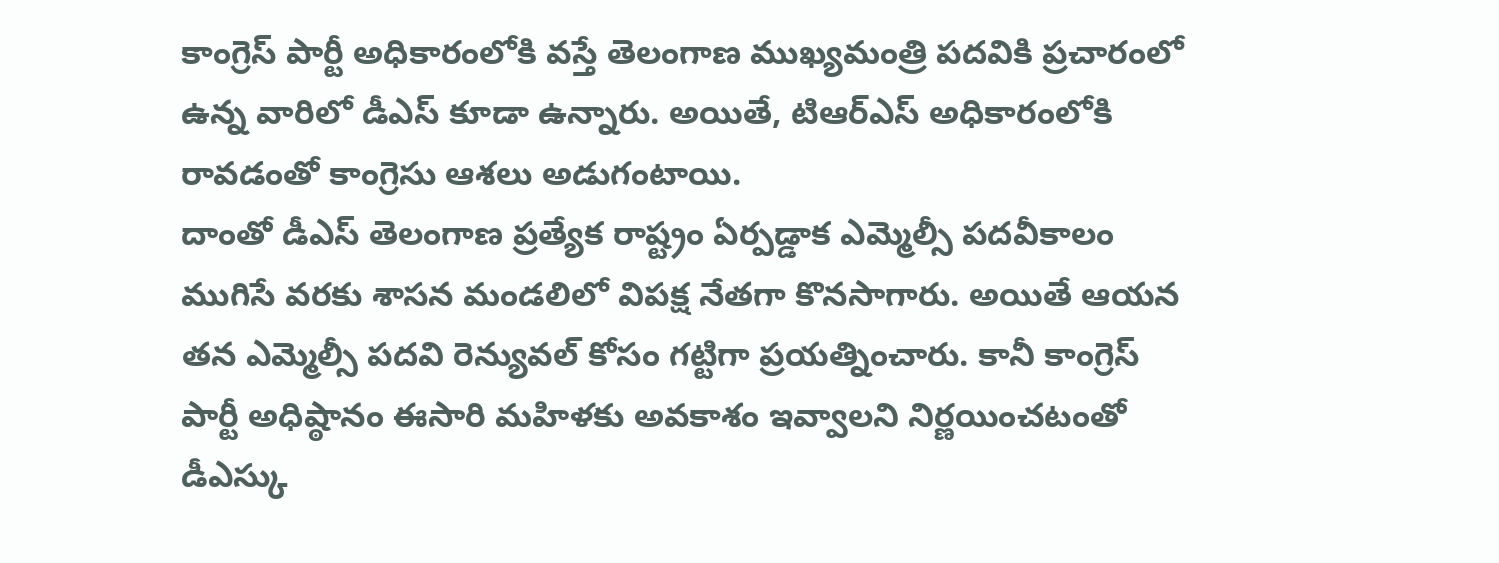కాంగ్రెస్ పార్టీ అధికారంలోకి వస్తే తెలంగాణ ముఖ్యమంత్రి పదవికి ప్రచారంలో ఉన్న వారిలో డీఎస్ కూడా ఉన్నారు. అయితే, టిఆర్ఎస్ అధికారంలోకి రావడంతో కాంగ్రెసు ఆశలు అడుగంటాయి.
దాంతో డీఎస్ తెలంగాణ ప్రత్యేక రాష్ట్రం ఏర్పడ్డాక ఎమ్మెల్సీ పదవీకాలం ముగిసే వరకు శాసన మండలిలో విపక్ష నేతగా కొనసాగారు. అయితే ఆయన తన ఎమ్మెల్సీ పదవి రెన్యువల్ కోసం గట్టిగా ప్రయత్నించారు. కానీ కాంగ్రెస్ పార్టీ అధిష్ఠానం ఈసారి మహిళకు అవకాశం ఇవ్వాలని నిర్ణయించటంతో డీఎస్కు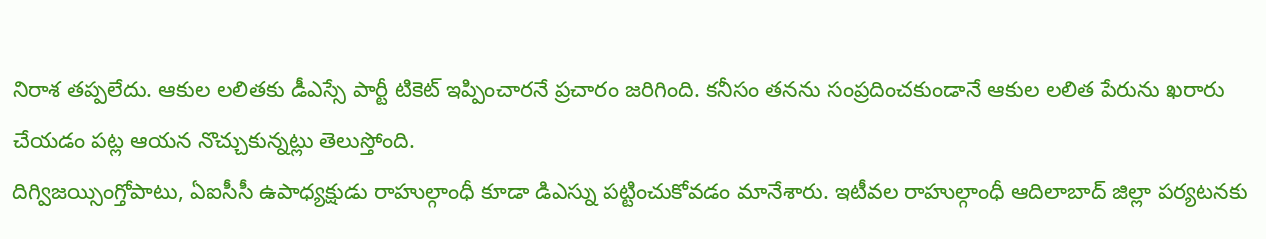నిరాశ తప్పలేదు. ఆకుల లలితకు డీఎస్సే పార్టీ టికెట్ ఇప్పించారనే ప్రచారం జరిగింది. కనీసం తనను సంప్రదించకుండానే ఆకుల లలిత పేరును ఖరారు చేయడం పట్ల ఆయన నొచ్చుకున్నట్లు తెలుస్తోంది.
దిగ్విజయ్సింగ్తోపాటు, ఏఐసీసీ ఉపాధ్యక్షుడు రాహుల్గాంధీ కూడా డిఎస్ను పట్టించుకోవడం మానేశారు. ఇటీవల రాహుల్గాంధీ ఆదిలాబాద్ జిల్లా పర్యటనకు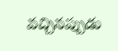వచ్చినప్పుడు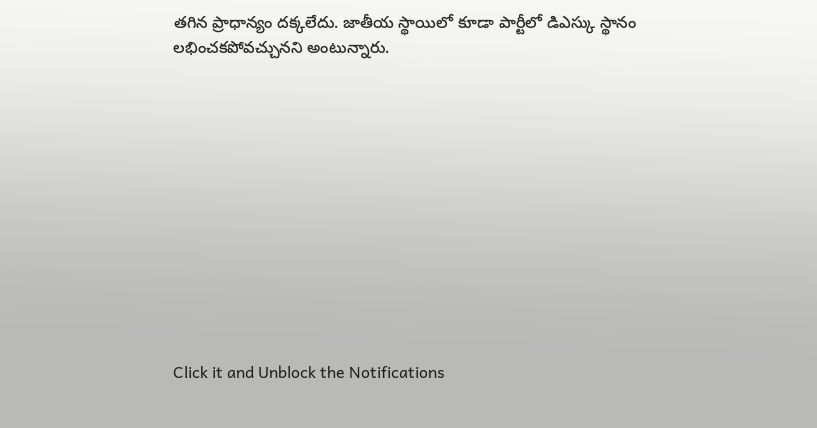తగిన ప్రాధాన్యం దక్కలేదు. జాతీయ స్థాయిలో కూడా పార్టీలో డిఎస్కు స్థానం లభించకపోవచ్చునని అంటున్నారు.












Click it and Unblock the Notifications